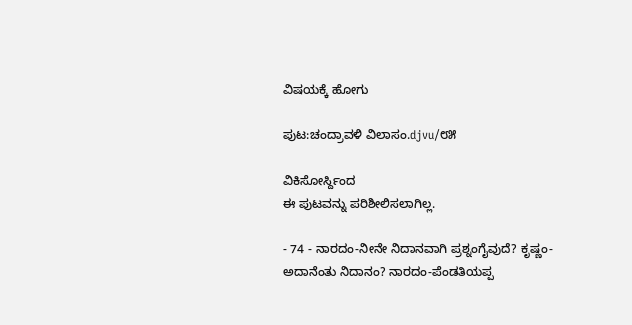ವಿಷಯಕ್ಕೆ ಹೋಗು

ಪುಟ:ಚಂದ್ರಾವಳಿ ವಿಲಾಸಂ.djvu/೮೫

ವಿಕಿಸೋರ್ಸ್ದಿಂದ
ಈ ಪುಟವನ್ನು ಪರಿಶೀಲಿಸಲಾಗಿಲ್ಲ.

- 74 - ನಾರದಂ-ನೀನೇ ನಿದಾನವಾಗಿ ಪ್ರಶ್ನಂಗೈವುದೆ? ಕೃಷ್ಣಂ-ಅದಾನೆಂತು ನಿದಾನಂ? ನಾರದಂ-ಪೆಂಡತಿಯಪ್ಪ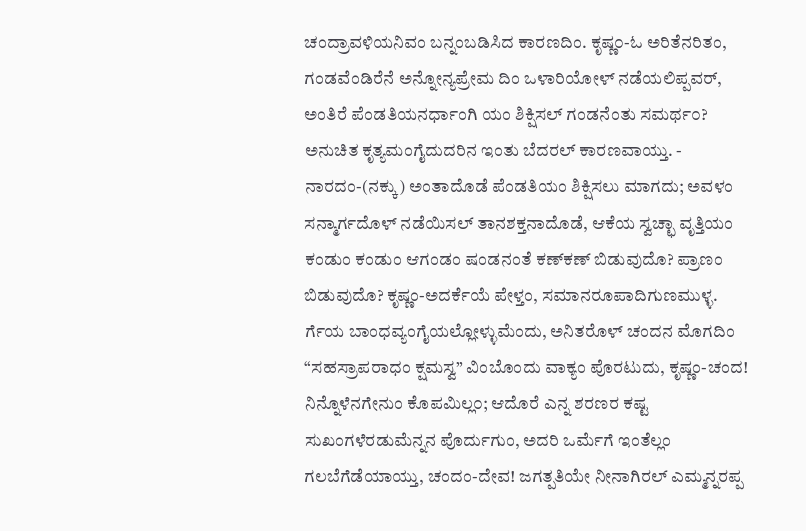ಚಂದ್ರಾವಳಿಯನಿವಂ ಬನ್ನಂಬಡಿಸಿದ ಕಾರಣದಿಂ. ಕೃಷ್ಣ೦-ಓ ಅರಿತೆನರಿತಂ, ಗಂಡವೆಂಡಿರೆನೆ ಅನ್ನೋನ್ಯಪ್ರೇಮ ದಿಂ ಒಳಾರಿಯೋಳ್ ನಡೆಯಲಿಪ್ಪವರ್, ಅಂತಿರೆ ಪೆಂಡತಿಯನರ್ಧಾಂಗಿ ಯಂ ಶಿಕ್ಷಿಸಲ್ ಗಂಡನೆಂತು ಸಮರ್ಥ೦? ಅನುಚಿತ ಕೃತ್ಯಮಂಗೈದುದರಿನ ಇಂತು ಬೆದರಲ್ ಕಾರಣವಾಯ್ತು. - ನಾರದಂ-(ನಕ್ಕು) ಅಂತಾದೊಡೆ ಪೆಂಡತಿಯಂ ಶಿಕ್ಷಿಸಲು ಮಾಗದು; ಅವಳಂ ಸನ್ಮಾರ್ಗದೊಳ್ ನಡೆಯಿಸಲ್ ತಾನಶಕ್ತನಾದೊಡೆ, ಆಕೆಯ ಸ್ವಚ್ಛಾ ವೃತ್ತಿಯಂ ಕಂಡುಂ ಕಂಡುಂ ಆಗಂಡಂ ಷಂಡನಂತೆ ಕಣ್‌ಕಣ್ ಬಿಡುವುದೊ? ಪ್ರಾಣಂ ಬಿಡುವುದೊ? ಕೃಷ್ಣಂ-ಅದರ್ಕೆಯೆ ಪೇಳ್ತಂ, ಸಮಾನರೂಪಾದಿಗುಣಮುಳ್ಳ. ರ್ಗೆಯ ಬಾಂಧವ್ಯಂಗೈಯಲ್ಲೋಳ್ಳುಮೆಂದು, ಅನಿತರೊಳ್ ಚಂದನ ಮೊಗದಿಂ “ಸಹಸ್ರಾಪರಾಧಂ ಕ್ಷಮಸ್ವ” ವಿಂಬೊಂದು ವಾಕ್ಯಂ ಪೊರಟುದು, ಕೃಷ್ಣಂ-ಚಂದ! ನಿನ್ನೊಳೆನಗೇನುಂ ಕೊಪಮಿಲ್ಲ೦; ಆದೊರೆ ಎನ್ನ ಶರಣರ ಕಷ್ಟ ಸುಖಂಗಳೆರಡುಮೆನ್ನನ ಪೊರ್ದುಗುಂ, ಅದರಿ ಒರ್ಮೆಗೆ ಇಂತೆಲ್ಲಂ ಗಲಬೆಗೆಡೆಯಾಯ್ತು, ಚಂದಂ-ದೇವ! ಜಗತ್ಪತಿಯೇ ನೀನಾಗಿರಲ್ ಎಮ್ಮನ್ನರಪ್ಪ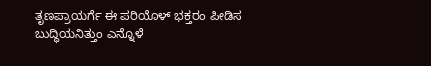ತೃಣಪ್ರಾಯರ್ಗೆ ಈ ಪರಿಯೊಳ್ ಭಕ್ತರಂ ಪೀಡಿಸ ಬುದ್ಧಿಯನಿತ್ತುಂ ಎನ್ನೊಳೆ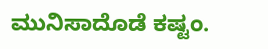ಮುನಿಸಾದೊಡೆ ಕಷ್ಟಂ.